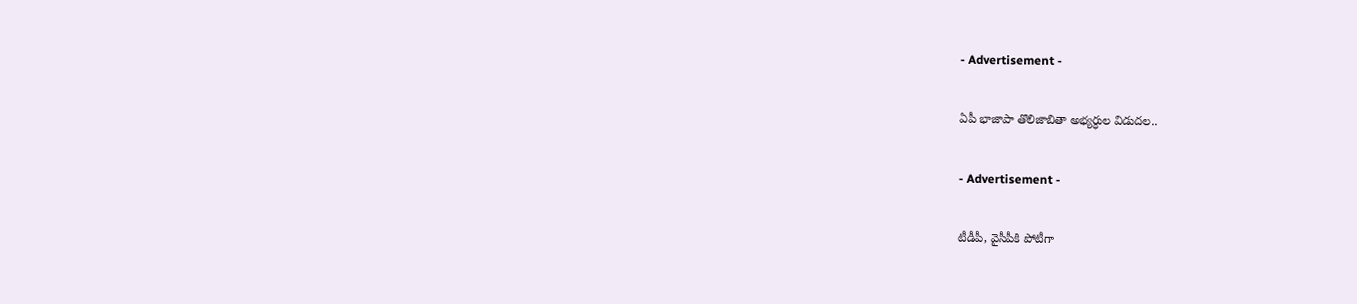- Advertisement -

ఏపీ భాజాపా తొలిజాబితా అభ్య‌ర్ధుల విడుద‌ల‌..

- Advertisement -

టీడీపీ, వైసీపీకి పోటీగా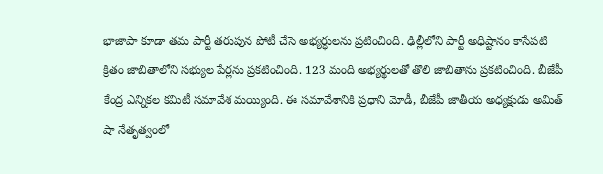భాజాపా కూడా త‌మ పార్టీ త‌రుపున పోటీ చేసె అభ్య‌ర్ధుల‌ను ప్ర‌టించింది. ఢిల్లీలోని పార్టీ అధిష్టానం కాసేపటి క్రితం జాబితాలోని సభ్యుల పేర్లను ప్రకటించింది. 123 మంది అభ్యర్థులతో తొలి జాబితాను ప్రకటించింది. బీజేపీ కేంద్ర ఎన్నిక‌ల క‌మిటీ స‌మావేశ మ‌య్యింది. ఈ స‌మావేశానికి ప్రధాని మోడీ, బీజేపీ జాతీయ అధ్యక్షుడు అమిత్ షా నేతృత్వంలో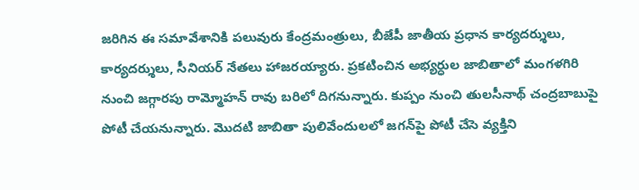జరిగిన ఈ సమావేశానికి పలువురు కేంద్రమంత్రులు, బీజేపీ జాతీయ ప్రధాన కార్యదర్శులు, కార్యదర్శులు, సీనియర్ నేతలు హాజరయ్యారు. ప్ర‌క‌టించిన అభ్య‌ర్ధుల జాబితాలో మంగళగిరి నుంచి జగ్గారపు రామ్మోహన్ రావు బరిలో దిగనున్నారు. కుప్పం నుంచి తులసీనాథ్ చంద్రబాబుపై పోటీ చేయనున్నారు. మొద‌టి జాబితా పులివేందుల‌లో జ‌గ‌న్‌పై పోటీ చేసె వ్య‌క్తిని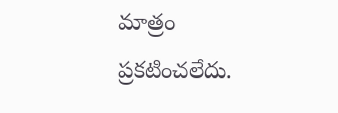మాత్రం ప్ర‌క‌టించ‌లేదు.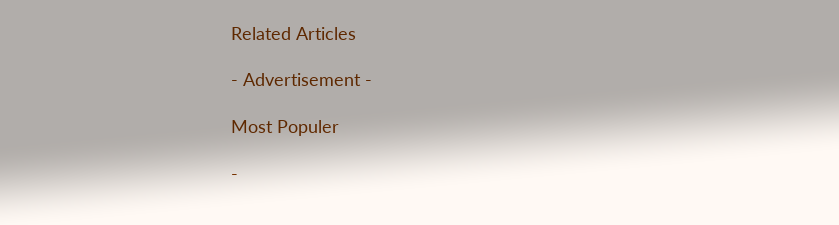Related Articles

- Advertisement -

Most Populer

-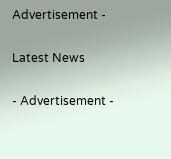Advertisement -

Latest News

- Advertisement -